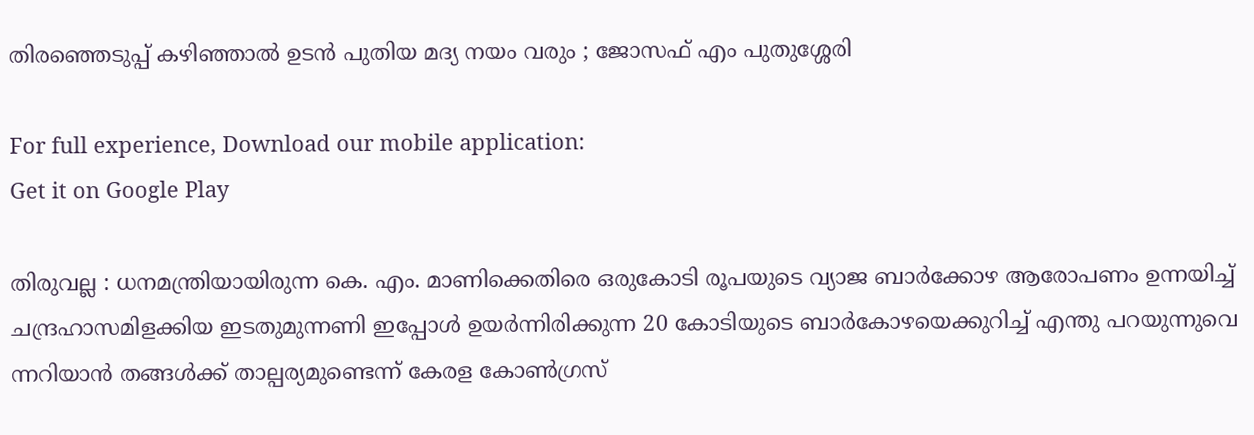തിരഞ്ഞെടുപ്പ് കഴിഞ്ഞാൽ ഉടൻ പുതിയ മദ്യ നയം വരും ; ജോസഫ് എം പുതുശ്ശേരി

For full experience, Download our mobile application:
Get it on Google Play

തിരുവല്ല : ധനമന്ത്രിയായിരുന്ന കെ. എം. മാണിക്കെതിരെ ഒരുകോടി രൂപയുടെ വ്യാജ ബാർക്കോഴ ആരോപണം ഉന്നയിച്ച് ചന്ദ്രഹാസമിളക്കിയ ഇടതുമുന്നണി ഇപ്പോൾ ഉയർന്നിരിക്കുന്ന 20 കോടിയുടെ ബാർകോഴയെക്കുറിച്ച് എന്തു പറയുന്നുവെ ന്നറിയാൻ തങ്ങൾക്ക് താല്പര്യമുണ്ടെന്ന് കേരള കോൺഗ്രസ്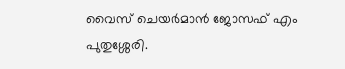വൈസ് ചെയർമാൻ ജോസഫ് എം പുതുശ്ശേരി.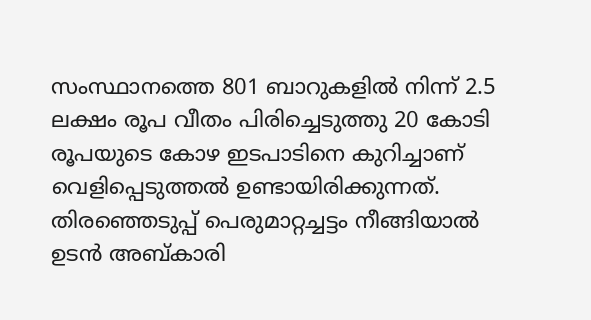സംസ്ഥാനത്തെ 801 ബാറുകളിൽ നിന്ന് 2.5 ലക്ഷം രൂപ വീതം പിരിച്ചെടുത്തു 20 കോടി രൂപയുടെ കോഴ ഇടപാടിനെ കുറിച്ചാണ് വെളിപ്പെടുത്തൽ ഉണ്ടായിരിക്കുന്നത്. തിരഞ്ഞെടുപ്പ് പെരുമാറ്റച്ചട്ടം നീങ്ങിയാൽ ഉടൻ അബ്കാരി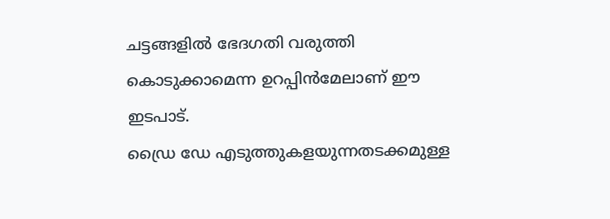ചട്ടങ്ങളിൽ ഭേദഗതി വരുത്തി കൊടുക്കാമെന്ന ഉറപ്പിൻമേലാണ് ഈ ഇടപാട്.
ഡ്രൈ ഡേ എടുത്തുകളയുന്നതടക്കമുള്ള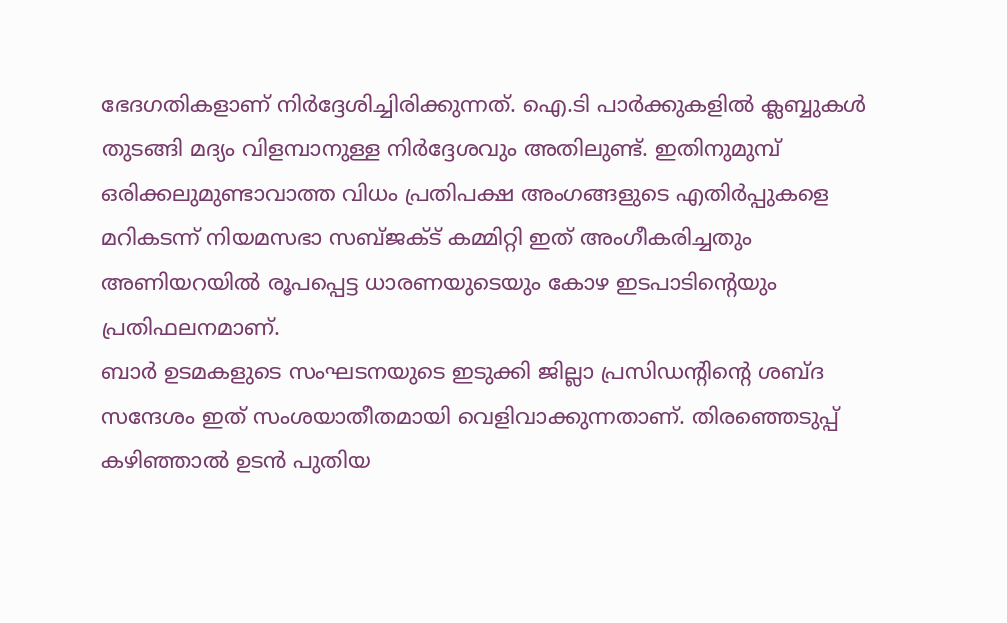ഭേദഗതികളാണ് നിർദ്ദേശിച്ചിരിക്കുന്നത്. ഐ.ടി പാർക്കുകളിൽ ക്ലബ്ബുകൾ തുടങ്ങി മദ്യം വിളമ്പാനുള്ള നിർദ്ദേശവും അതിലുണ്ട്. ഇതിനുമുമ്പ് ഒരിക്കലുമുണ്ടാവാത്ത വിധം പ്രതിപക്ഷ അംഗങ്ങളുടെ എതിർപ്പുകളെ മറികടന്ന് നിയമസഭാ സബ്ജക്ട് കമ്മിറ്റി ഇത് അംഗീകരിച്ചതും അണിയറയിൽ രൂപപ്പെട്ട ധാരണയുടെയും കോഴ ഇടപാടിന്റെയും പ്രതിഫലനമാണ്.
ബാർ ഉടമകളുടെ സംഘടനയുടെ ഇടുക്കി ജില്ലാ പ്രസിഡന്റിന്റെ ശബ്ദ സന്ദേശം ഇത് സംശയാതീതമായി വെളിവാക്കുന്നതാണ്. തിരഞ്ഞെടുപ്പ് കഴിഞ്ഞാൽ ഉടൻ പുതിയ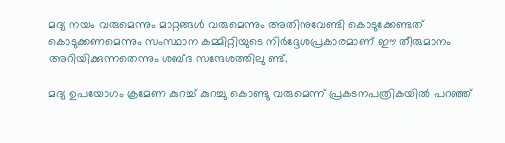മദ്യ നയം വരുമെന്നും മാറ്റങ്ങൾ വരുമെന്നും അതിനുവേണ്ടി കൊടുക്കേണ്ടത് കൊടുക്കണമെന്നും സംസ്ഥാന കമ്മിറ്റിയുടെ നിർദ്ദേശപ്രകാരമാണ് ഈ തീരുമാനം അറിയിക്കുന്നതെന്നും ശബ്ദ സന്ദേശത്തിലു ണ്ട്.

മദ്യ ഉപയോഗം ക്രമേണ കുറച്ച് കുറച്ചു കൊണ്ടു വരുമെന്ന് പ്രകടനപത്രികയിൽ പറഞ്ഞ്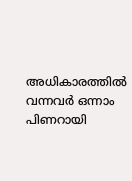അധികാരത്തിൽ വന്നവർ ഒന്നാം പിണറായി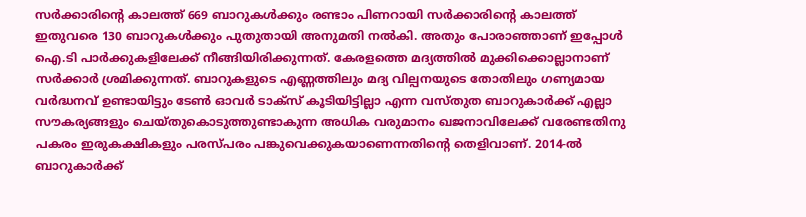സർക്കാരിന്റെ കാലത്ത് 669 ബാറുകൾക്കും രണ്ടാം പിണറായി സർക്കാരിന്റെ കാലത്ത് ഇതുവരെ 130 ബാറുകൾക്കും പുതുതായി അനുമതി നൽകി. അതും പോരാഞ്ഞാണ് ഇപ്പോൾ ഐ.ടി പാർക്കുകളിലേക്ക് നീങ്ങിയിരിക്കുന്നത്. കേരളത്തെ മദ്യത്തിൽ മുക്കിക്കൊല്ലാനാണ് സർക്കാർ ശ്രമിക്കുന്നത്. ബാറുകളുടെ എണ്ണത്തിലും മദ്യ വില്പനയുടെ തോതിലും ഗണ്യമായ വർദ്ധനവ് ഉണ്ടായിട്ടും ടേൺ ഓവർ ടാക്സ് കൂടിയിട്ടില്ലാ എന്ന വസ്തുത ബാറുകാർക്ക് എല്ലാ സൗകര്യങ്ങളും ചെയ്തുകൊടുത്തുണ്ടാകുന്ന അധിക വരുമാനം ഖജനാവിലേക്ക് വരേണ്ടതിനു പകരം ഇരുകക്ഷികളും പരസ്പരം പങ്കുവെക്കുകയാണെന്നതിന്റെ തെളിവാണ്. 2014-ൽ ബാറുകാർക്ക്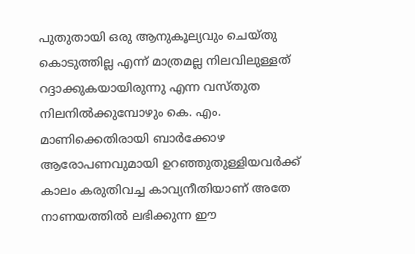പുതുതായി ഒരു ആനുകൂല്യവും ചെയ്തു കൊടുത്തില്ല എന്ന് മാത്രമല്ല നിലവിലുള്ളത് റദ്ദാക്കുകയായിരുന്നു എന്ന വസ്തുത നിലനിൽക്കുമ്പോഴും കെ. എം. മാണിക്കെതിരായി ബാർക്കോഴ ആരോപണവുമായി ഉറഞ്ഞുതുള്ളിയവർക്ക് കാലം കരുതിവച്ച കാവ്യനീതിയാണ് അതേ നാണയത്തിൽ ലഭിക്കുന്ന ഈ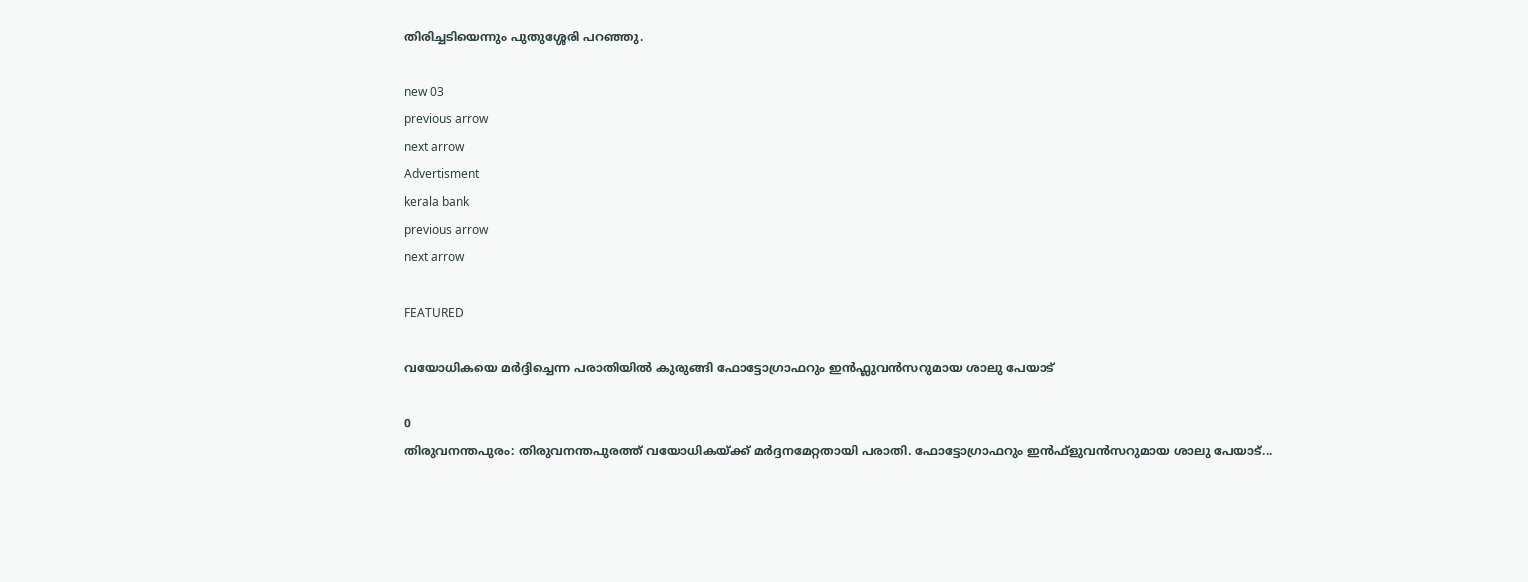തിരിച്ചടിയെന്നും പുതുശ്ശേരി പറഞ്ഞു.

new 03
previous arrow
next arrow
Advertisment
kerala bank
previous arrow
next arrow

FEATURED

വയോധികയെ മർദ്ദിച്ചെന്ന പരാതിയിൽ കുരുങ്ങി ഫോട്ടോഗ്രാഫറും ഇൻഫ്ലുവൻസറുമായ ശാലു പേയാട്

0
തിരുവനന്തപുരം: തിരുവനന്തപുരത്ത് വയോധികയ്ക്ക് മര്‍ദ്ദനമേറ്റതായി പരാതി. ഫോട്ടോഗ്രാഫറും ഇന്‍ഫ്‌ളുവന്‍സറുമായ ശാലു പേയാട്...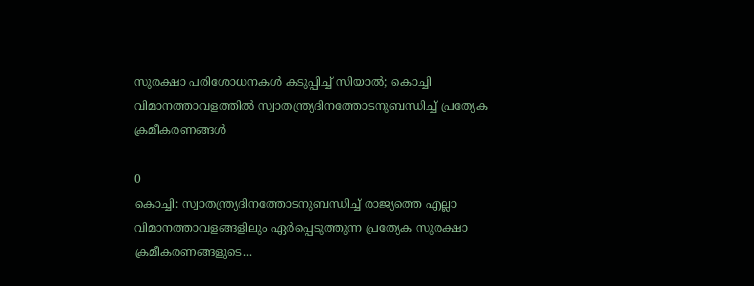സുരക്ഷാ പരിശോധനകൾ കടുപ്പിച്ച് സിയാൽ; കൊച്ചി വിമാനത്താവളത്തിൽ സ്വാതന്ത്ര്യദിനത്തോടനുബന്ധിച്ച് പ്രത്യേക ക്രമീകരണങ്ങൾ

0
കൊച്ചി: സ്വാതന്ത്ര്യദിനത്തോടനുബന്ധിച്ച് രാജ്യത്തെ എല്ലാ വിമാനത്താവളങ്ങളിലും ഏര്‍പ്പെടുത്തുന്ന പ്രത്യേക സുരക്ഷാ ക്രമീകരണങ്ങളുടെ...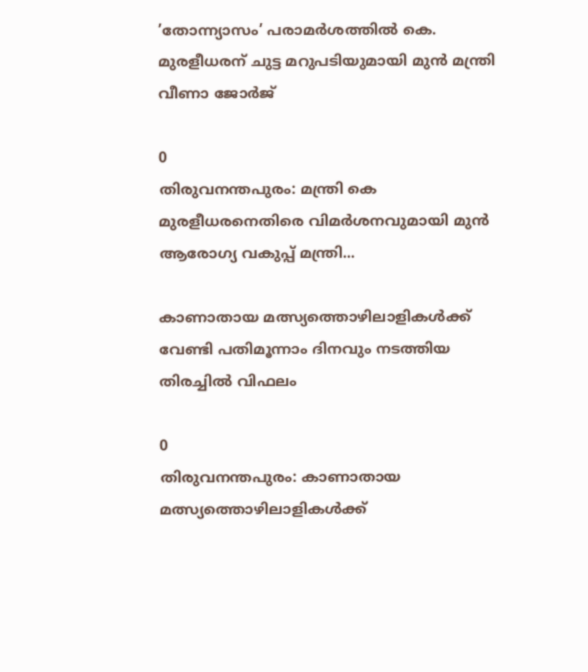’തോന്ന്യാസം’ പരാമർശത്തിൽ കെ. മുരളീധരന് ചുട്ട മറുപടിയുമായി മുൻ മന്ത്രി വീണാ ജോർജ്

0
തിരുവനന്തപുരം: മന്ത്രി കെ മുരളീധരനെതിരെ വിമര്‍ശനവുമായി മുന്‍ ആരോഗ്യ വകുപ്പ് മന്ത്രി...

കാണാതായ മത്സ്യത്തൊഴിലാളികൾക്ക് വേണ്ടി പതിമൂന്നാം ദിനവും നടത്തിയ തിരച്ചിൽ വിഫലം

0
തിരുവനന്തപുരം: കാണാതായ മത്സ്യത്തൊഴിലാളികൾക്ക്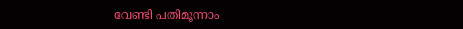വേണ്ടി പതിമൂന്നാം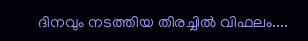ദിനവും നടത്തിയ തിരച്ചിൽ വിഫലം....